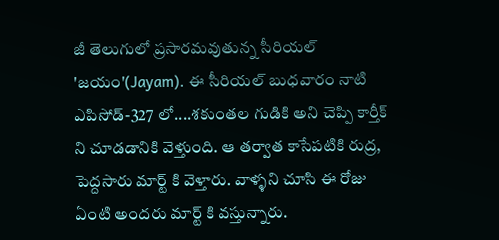జీ తెలుగులో ప్రసారమవుతున్న సీరియల్ 'జయం'(Jayam). ఈ సీరియల్ బుధవారం నాటి ఎపిసోడ్-327 లో....శకుంతల గుడికి అని చెప్పి కార్తీక్ ని చూడడానికి వెళ్తుంది. ఆ తర్వాత కాసేపటికి రుద్ర, పెద్దసారు మార్ట్ కి వెళ్తారు. వాళ్ళని చూసి ఈ రోజు ఏంటి అందరు మార్ట్ కి వస్తున్నారు.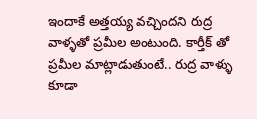ఇందాకే అత్తయ్య వచ్చిందని రుద్ర వాళ్ళతో ప్రమీల అంటుంది. కార్తీక్ తో ప్రమీల మాట్లాడుతుంటే.. రుద్ర వాళ్ళు కూడా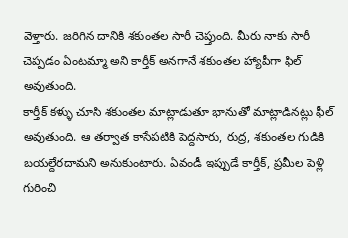వెళ్తారు. జరిగిన దానికి శకుంతల సారీ చెప్తుంది. మీరు నాకు సారీ చెప్పడం ఏంటమ్మా అని కార్తీక్ అనగానే శకుంతల హ్యాపీగా ఫిల్ అవుతుంది.
కార్తీక్ కళ్ళు చూసి శకుంతల మాట్లాడుతూ భానుతో మాట్లాడినట్లు ఫీల్ అవుతుంది. ఆ తర్వాత కాసేపటికి పెద్దసారు, రుద్ర, శకుంతల గుడికి బయల్దేరదామని అనుకుంటారు. ఏవండీ ఇప్పుడే కార్తీక్, ప్రమీల పెళ్లి గురించి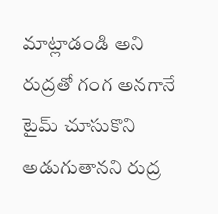మాట్లాడండి అని రుద్రతో గంగ అనగానే టైమ్ చూసుకొని అడుగుతానని రుద్ర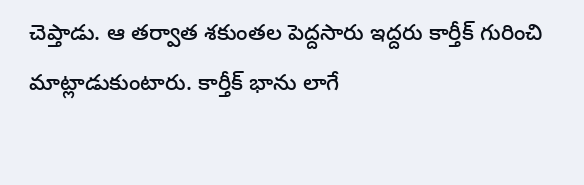చెప్తాడు. ఆ తర్వాత శకుంతల పెద్దసారు ఇద్దరు కార్తీక్ గురించి మాట్లాడుకుంటారు. కార్తీక్ భాను లాగే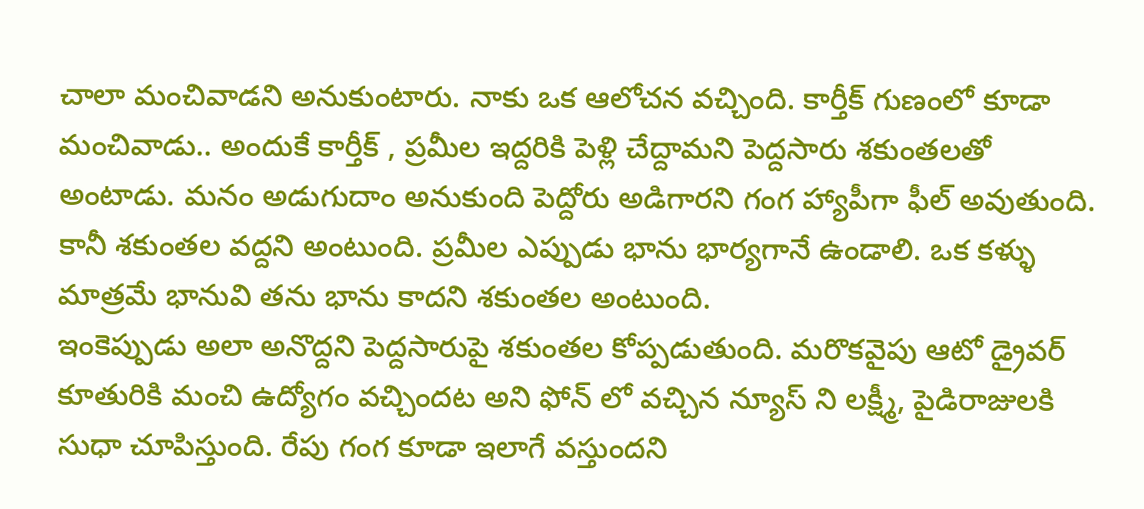చాలా మంచివాడని అనుకుంటారు. నాకు ఒక ఆలోచన వచ్చింది. కార్తీక్ గుణంలో కూడా మంచివాడు.. అందుకే కార్తీక్ , ప్రమీల ఇద్దరికి పెళ్లి చేద్దామని పెద్దసారు శకుంతలతో అంటాడు. మనం అడుగుదాం అనుకుంది పెద్దోరు అడిగారని గంగ హ్యాపీగా ఫీల్ అవుతుంది. కానీ శకుంతల వద్దని అంటుంది. ప్రమీల ఎప్పుడు భాను భార్యగానే ఉండాలి. ఒక కళ్ళు మాత్రమే భానువి తను భాను కాదని శకుంతల అంటుంది.
ఇంకెప్పుడు అలా అనొద్దని పెద్దసారుపై శకుంతల కోప్పడుతుంది. మరొకవైపు ఆటో డ్రైవర్ కూతురికి మంచి ఉద్యోగం వచ్చిందట అని ఫోన్ లో వచ్చిన న్యూస్ ని లక్ష్మీ, పైడిరాజులకి సుధా చూపిస్తుంది. రేపు గంగ కూడా ఇలాగే వస్తుందని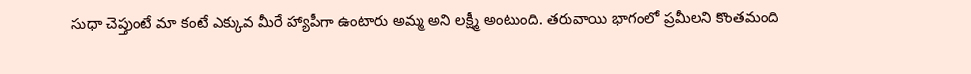సుధా చెప్తుంటే మా కంటే ఎక్కువ మీరే హ్యాపీగా ఉంటారు అమ్మ అని లక్ష్మీ అంటుంది. తరువాయి భాగంలో ప్రమీలని కొంతమంది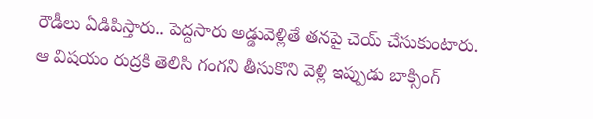రౌడీలు ఏడిపిస్తారు.. పెద్దసారు అడ్డువెళ్లితే తనపై చెయ్ చేసుకుంటారు. ఆ విషయం రుద్రకి తెలిసి గంగని తీసుకొని వెళ్లి ఇప్పుడు బాక్సింగ్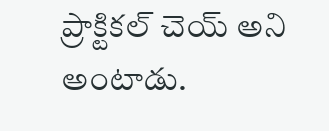ప్రాక్టికల్ చెయ్ అని అంటాడు.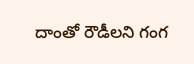దాంతో రౌడీలని గంగ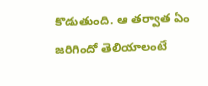కొడుతుంది. ఆ తర్వాత ఏం జరిగిందో తెలియాలంటే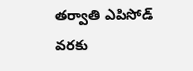తర్వాతి ఎపిసోడ్ వరకు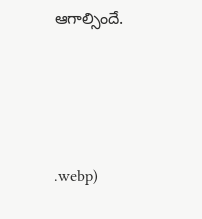ఆగాల్సిందే.




.webp)